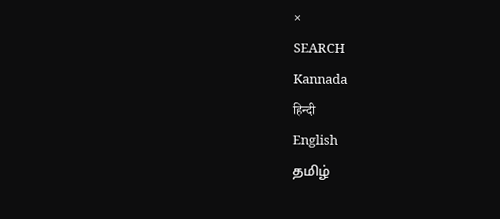×
SEARCH
Kannada
हिन्दी
English
தமிழ்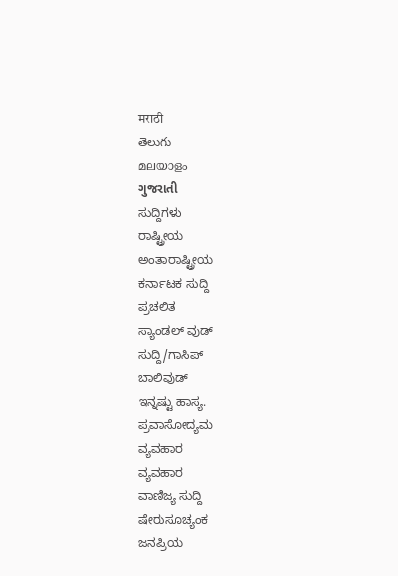मराठी
తెలుగు
മലയാളം
ગુજરાતી
ಸುದ್ದಿಗಳು
ರಾಷ್ಟ್ರೀಯ
ಅಂತಾರಾಷ್ಟ್ರೀಯ
ಕರ್ನಾಟಕ ಸುದ್ದಿ
ಪ್ರಚಲಿತ
ಸ್ಯಾಂಡಲ್ ವುಡ್
ಸುದ್ದಿ/ಗಾಸಿಪ್
ಬಾಲಿವುಡ್
ಇನ್ನಷ್ಟು ಹಾಸ್ಯ.
ಪ್ರವಾಸೋದ್ಯಮ
ವ್ಯವಹಾರ
ವ್ಯವಹಾರ
ವಾಣಿಜ್ಯ ಸುದ್ದಿ
ಷೇರುಸೂಚ್ಯಂಕ
ಜನಪ್ರಿಯ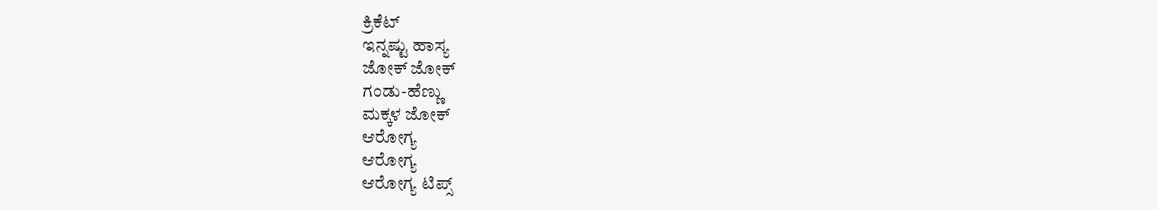ಕ್ರಿಕೆಟ್
ಇನ್ನಷ್ಟು ಹಾಸ್ಯ
ಜೋಕ್ ಜೋಕ್
ಗಂಡು-ಹೆಣ್ಣು
ಮಕ್ಕಳ ಜೋಕ್
ಆರೋಗ್ಯ
ಆರೋಗ್ಯ
ಆರೋಗ್ಯ ಟಿಪ್ಸ್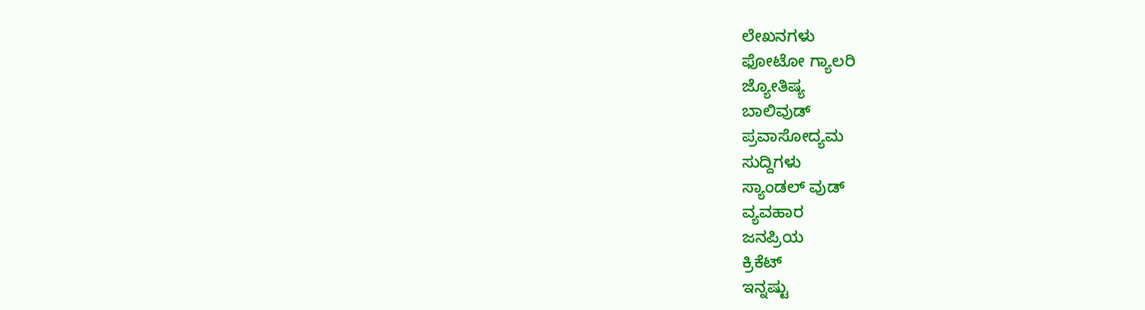ಲೇಖನಗಳು
ಫೋಟೋ ಗ್ಯಾಲರಿ
ಜ್ಯೋತಿಷ್ಯ
ಬಾಲಿವುಡ್
ಪ್ರವಾಸೋದ್ಯಮ
ಸುದ್ದಿಗಳು
ಸ್ಯಾಂಡಲ್ ವುಡ್
ವ್ಯವಹಾರ
ಜನಪ್ರಿಯ
ಕ್ರಿಕೆಟ್
ಇನ್ನಷ್ಟು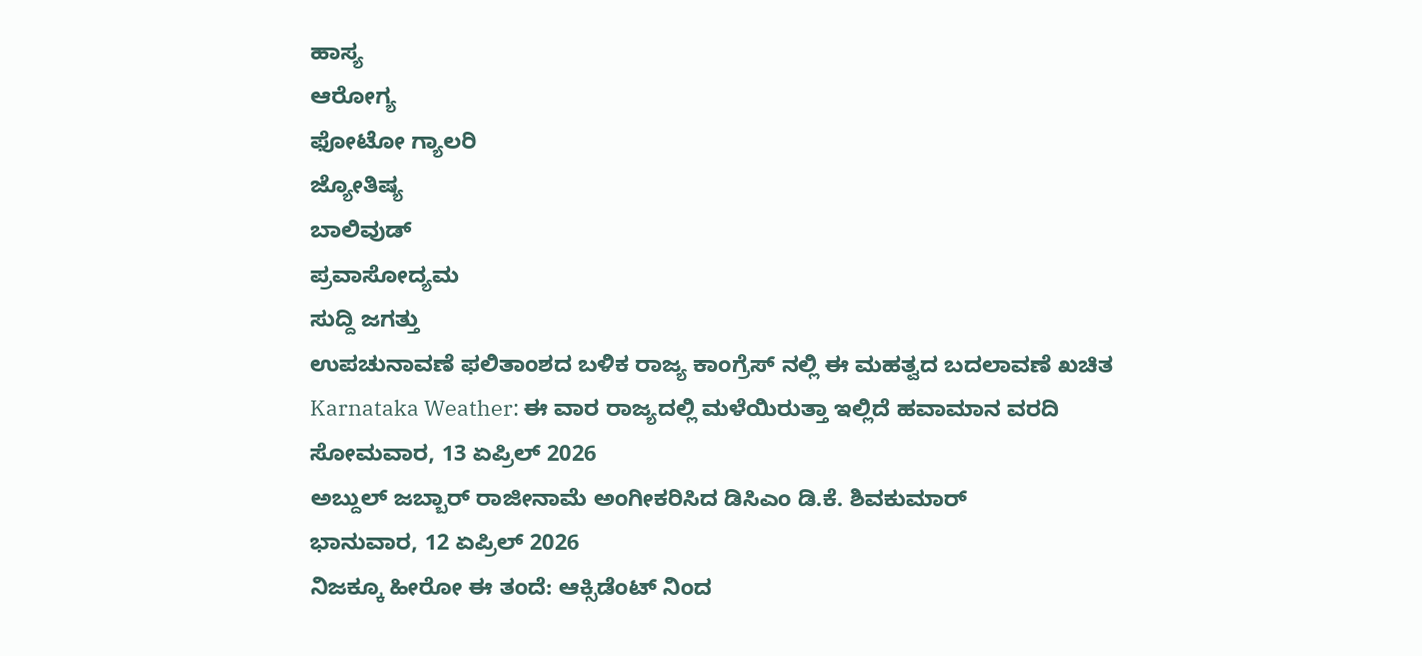ಹಾಸ್ಯ
ಆರೋಗ್ಯ
ಫೋಟೋ ಗ್ಯಾಲರಿ
ಜ್ಯೋತಿಷ್ಯ
ಬಾಲಿವುಡ್
ಪ್ರವಾಸೋದ್ಯಮ
ಸುದ್ದಿ ಜಗತ್ತು
ಉಪಚುನಾವಣೆ ಫಲಿತಾಂಶದ ಬಳಿಕ ರಾಜ್ಯ ಕಾಂಗ್ರೆಸ್ ನಲ್ಲಿ ಈ ಮಹತ್ವದ ಬದಲಾವಣೆ ಖಚಿತ
Karnataka Weather: ಈ ವಾರ ರಾಜ್ಯದಲ್ಲಿ ಮಳೆಯಿರುತ್ತಾ ಇಲ್ಲಿದೆ ಹವಾಮಾನ ವರದಿ
ಸೋಮವಾರ, 13 ಏಪ್ರಿಲ್ 2026
ಅಬ್ದುಲ್ ಜಬ್ಬಾರ್ ರಾಜೀನಾಮೆ ಅಂಗೀಕರಿಸಿದ ಡಿಸಿಎಂ ಡಿ.ಕೆ. ಶಿವಕುಮಾರ್
ಭಾನುವಾರ, 12 ಏಪ್ರಿಲ್ 2026
ನಿಜಕ್ಕೂ ಹೀರೋ ಈ ತಂದೆ: ಆಕ್ಸಿಡೆಂಟ್ ನಿಂದ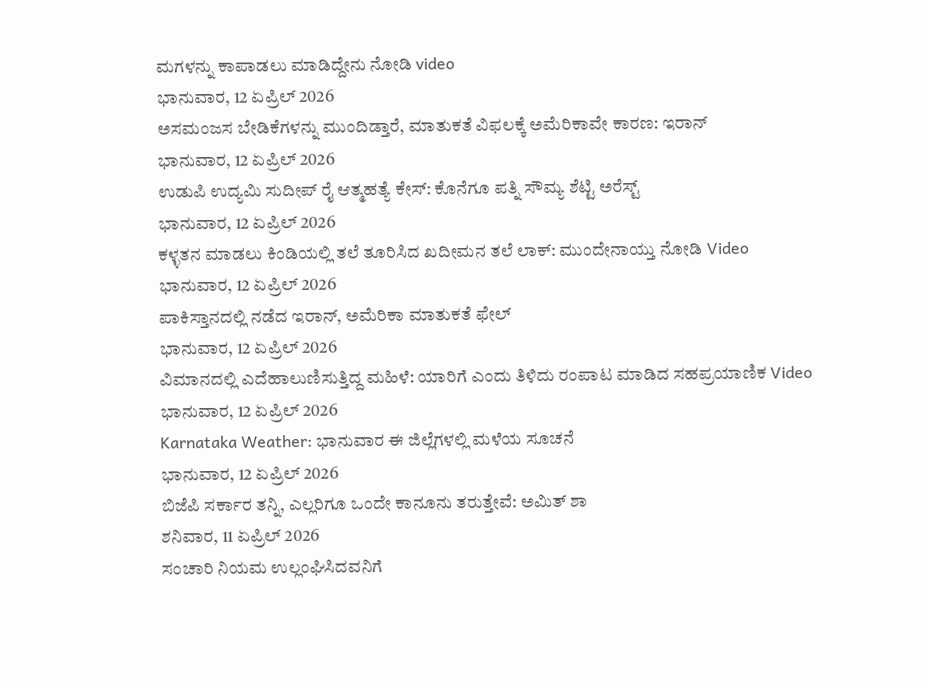ಮಗಳನ್ನು ಕಾಪಾಡಲು ಮಾಡಿದ್ದೇನು ನೋಡಿ video
ಭಾನುವಾರ, 12 ಏಪ್ರಿಲ್ 2026
ಅಸಮಂಜಸ ಬೇಡಿಕೆಗಳನ್ನು ಮುಂದಿಡ್ತಾರೆ, ಮಾತುಕತೆ ವಿಫಲಕ್ಕೆ ಅಮೆರಿಕಾವೇ ಕಾರಣ: ಇರಾನ್
ಭಾನುವಾರ, 12 ಏಪ್ರಿಲ್ 2026
ಉಡುಪಿ ಉದ್ಯಮಿ ಸುದೀಪ್ ರೈ ಆತ್ಮಹತ್ಯೆ ಕೇಸ್: ಕೊನೆಗೂ ಪತ್ನಿ ಸೌಮ್ಯ ಶೆಟ್ಟಿ ಅರೆಸ್ಟ್
ಭಾನುವಾರ, 12 ಏಪ್ರಿಲ್ 2026
ಕಳ್ಳತನ ಮಾಡಲು ಕಿಂಡಿಯಲ್ಲಿ ತಲೆ ತೂರಿಸಿದ ಖದೀಮನ ತಲೆ ಲಾಕ್: ಮುಂದೇನಾಯ್ತು ನೋಡಿ Video
ಭಾನುವಾರ, 12 ಏಪ್ರಿಲ್ 2026
ಪಾಕಿಸ್ತಾನದಲ್ಲಿ ನಡೆದ ಇರಾನ್, ಅಮೆರಿಕಾ ಮಾತುಕತೆ ಫೇಲ್
ಭಾನುವಾರ, 12 ಏಪ್ರಿಲ್ 2026
ವಿಮಾನದಲ್ಲಿ ಎದೆಹಾಲುಣಿಸುತ್ತಿದ್ದ ಮಹಿಳೆ: ಯಾರಿಗೆ ಎಂದು ತಿಳಿದು ರಂಪಾಟ ಮಾಡಿದ ಸಹಪ್ರಯಾಣಿಕ Video
ಭಾನುವಾರ, 12 ಏಪ್ರಿಲ್ 2026
Karnataka Weather: ಭಾನುವಾರ ಈ ಜಿಲ್ಲೆಗಳಲ್ಲಿ ಮಳೆಯ ಸೂಚನೆ
ಭಾನುವಾರ, 12 ಏಪ್ರಿಲ್ 2026
ಬಿಜೆಪಿ ಸರ್ಕಾರ ತನ್ನಿ, ಎಲ್ಲರಿಗೂ ಒಂದೇ ಕಾನೂನು ತರುತ್ತೇವೆ: ಅಮಿತ್ ಶಾ
ಶನಿವಾರ, 11 ಏಪ್ರಿಲ್ 2026
ಸಂಚಾರಿ ನಿಯಮ ಉಲ್ಲಂಘಿಸಿದವನಿಗೆ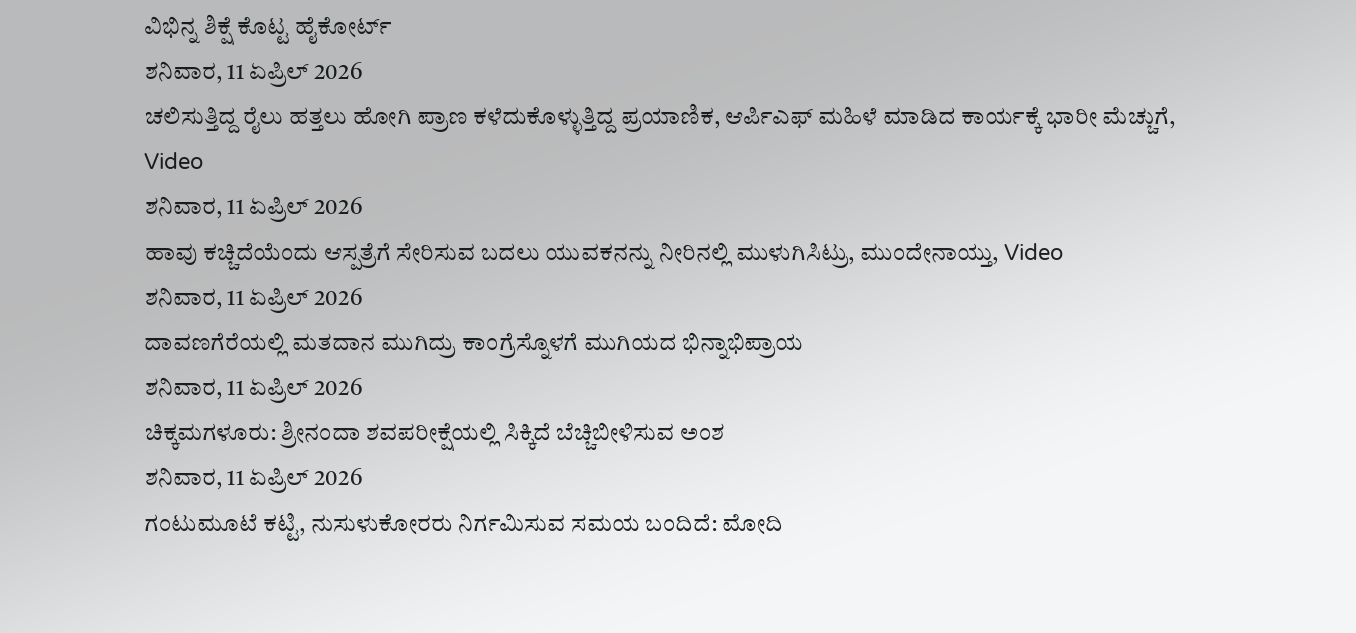ವಿಭಿನ್ನ ಶಿಕ್ಷೆ ಕೊಟ್ಟ ಹೈಕೋರ್ಟ್
ಶನಿವಾರ, 11 ಏಪ್ರಿಲ್ 2026
ಚಲಿಸುತ್ತಿದ್ದ ರೈಲು ಹತ್ತಲು ಹೋಗಿ ಪ್ರಾಣ ಕಳೆದುಕೊಳ್ಳುತ್ತಿದ್ದ ಪ್ರಯಾಣಿಕ, ಆರ್ಪಿಎಫ್ ಮಹಿಳೆ ಮಾಡಿದ ಕಾರ್ಯಕ್ಕೆ ಭಾರೀ ಮೆಚ್ಚುಗೆ, Video
ಶನಿವಾರ, 11 ಏಪ್ರಿಲ್ 2026
ಹಾವು ಕಚ್ಚಿದೆಯೆಂದು ಆಸ್ಪತ್ರೆಗೆ ಸೇರಿಸುವ ಬದಲು ಯುವಕನನ್ನು ನೀರಿನಲ್ಲಿ ಮುಳುಗಿಸಿಟ್ರು, ಮುಂದೇನಾಯ್ತು, Video
ಶನಿವಾರ, 11 ಏಪ್ರಿಲ್ 2026
ದಾವಣಗೆರೆಯಲ್ಲಿ ಮತದಾನ ಮುಗಿದ್ರು ಕಾಂಗ್ರೆಸ್ನೊಳಗೆ ಮುಗಿಯದ ಭಿನ್ನಾಭಿಪ್ರಾಯ
ಶನಿವಾರ, 11 ಏಪ್ರಿಲ್ 2026
ಚಿಕ್ಕಮಗಳೂರು: ಶ್ರೀನಂದಾ ಶವಪರೀಕ್ಷೆಯಲ್ಲಿ ಸಿಕ್ಕಿದೆ ಬೆಚ್ಚಿಬೀಳಿಸುವ ಅಂಶ
ಶನಿವಾರ, 11 ಏಪ್ರಿಲ್ 2026
ಗಂಟುಮೂಟೆ ಕಟ್ಟಿ, ನುಸುಳುಕೋರರು ನಿರ್ಗಮಿಸುವ ಸಮಯ ಬಂದಿದೆ: ಮೋದಿ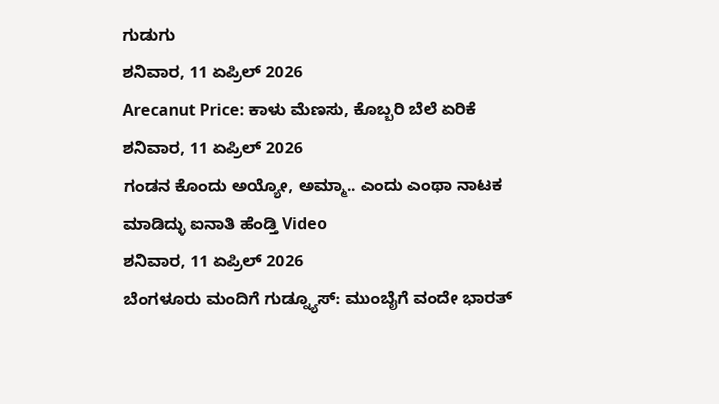ಗುಡುಗು
ಶನಿವಾರ, 11 ಏಪ್ರಿಲ್ 2026
Arecanut Price: ಕಾಳು ಮೆಣಸು, ಕೊಬ್ಬರಿ ಬೆಲೆ ಏರಿಕೆ
ಶನಿವಾರ, 11 ಏಪ್ರಿಲ್ 2026
ಗಂಡನ ಕೊಂದು ಅಯ್ಯೋ, ಅಮ್ಮಾ.. ಎಂದು ಎಂಥಾ ನಾಟಕ ಮಾಡಿದ್ಳು ಐನಾತಿ ಹೆಂಡ್ತಿ Video
ಶನಿವಾರ, 11 ಏಪ್ರಿಲ್ 2026
ಬೆಂಗಳೂರು ಮಂದಿಗೆ ಗುಡ್ನ್ಯೂಸ್: ಮುಂಬೈಗೆ ವಂದೇ ಭಾರತ್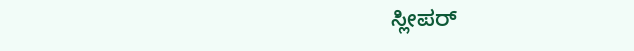ಸ್ಲೀಪರ್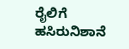ರೈಲಿಗೆ ಹಸಿರುನಿಶಾನೆ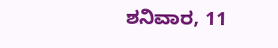ಶನಿವಾರ, 11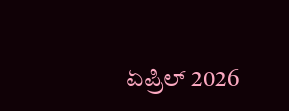ಏಪ್ರಿಲ್ 2026